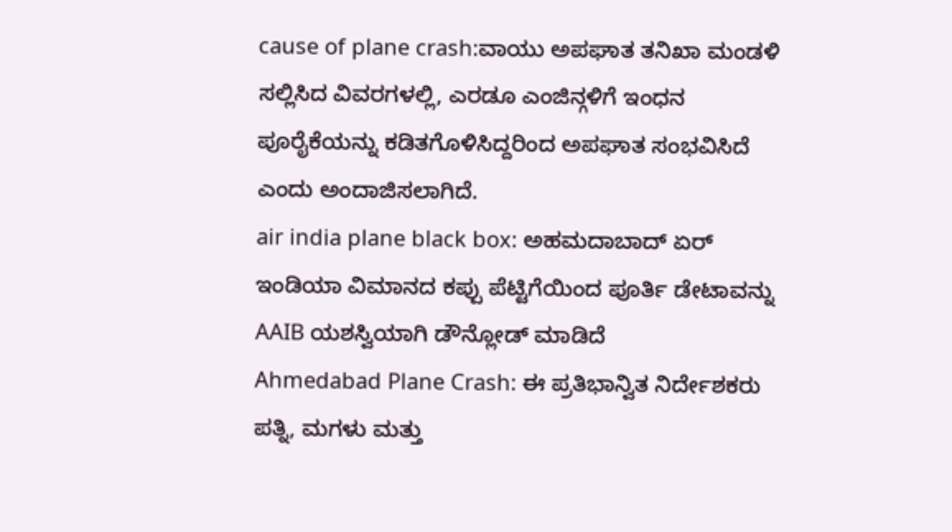cause of plane crash:ವಾಯು ಅಪಘಾತ ತನಿಖಾ ಮಂಡಳಿ ಸಲ್ಲಿಸಿದ ವಿವರಗಳಲ್ಲಿ, ಎರಡೂ ಎಂಜಿನ್ಗಳಿಗೆ ಇಂಧನ ಪೂರೈಕೆಯನ್ನು ಕಡಿತಗೊಳಿಸಿದ್ದರಿಂದ ಅಪಘಾತ ಸಂಭವಿಸಿದೆ ಎಂದು ಅಂದಾಜಿಸಲಾಗಿದೆ.
air india plane black box: ಅಹಮದಾಬಾದ್ ಏರ್ ಇಂಡಿಯಾ ವಿಮಾನದ ಕಪ್ಪು ಪೆಟ್ಟಿಗೆಯಿಂದ ಪೂರ್ತಿ ಡೇಟಾವನ್ನು AAIB ಯಶಸ್ವಿಯಾಗಿ ಡೌನ್ಲೋಡ್ ಮಾಡಿದೆ
Ahmedabad Plane Crash: ಈ ಪ್ರತಿಭಾನ್ವಿತ ನಿರ್ದೇಶಕರು ಪತ್ನಿ, ಮಗಳು ಮತ್ತು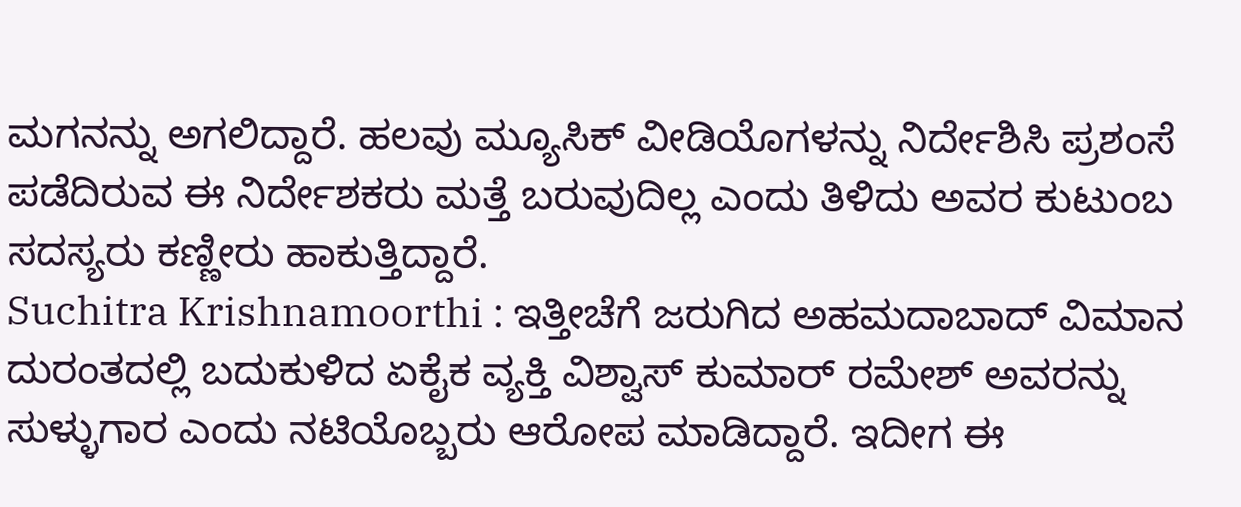ಮಗನನ್ನು ಅಗಲಿದ್ದಾರೆ. ಹಲವು ಮ್ಯೂಸಿಕ್ ವೀಡಿಯೊಗಳನ್ನು ನಿರ್ದೇಶಿಸಿ ಪ್ರಶಂಸೆ ಪಡೆದಿರುವ ಈ ನಿರ್ದೇಶಕರು ಮತ್ತೆ ಬರುವುದಿಲ್ಲ ಎಂದು ತಿಳಿದು ಅವರ ಕುಟುಂಬ ಸದಸ್ಯರು ಕಣ್ಣೀರು ಹಾಕುತ್ತಿದ್ದಾರೆ.
Suchitra Krishnamoorthi : ಇತ್ತೀಚೆಗೆ ಜರುಗಿದ ಅಹಮದಾಬಾದ್ ವಿಮಾನ ದುರಂತದಲ್ಲಿ ಬದುಕುಳಿದ ಏಕೈಕ ವ್ಯಕ್ತಿ ವಿಶ್ವಾಸ್ ಕುಮಾರ್ ರಮೇಶ್ ಅವರನ್ನು ಸುಳ್ಳುಗಾರ ಎಂದು ನಟಿಯೊಬ್ಬರು ಆರೋಪ ಮಾಡಿದ್ದಾರೆ. ಇದೀಗ ಈ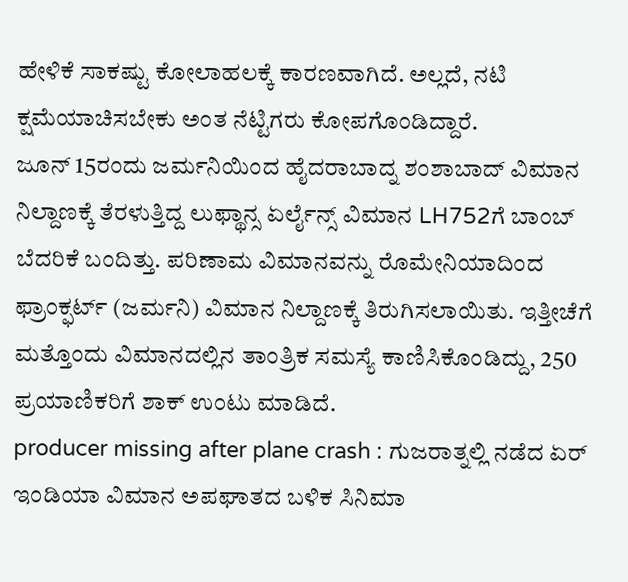ಹೇಳಿಕೆ ಸಾಕಷ್ಟು ಕೋಲಾಹಲಕ್ಕೆ ಕಾರಣವಾಗಿದೆ. ಅಲ್ಲದೆ, ನಟಿ ಕ್ಷಮೆಯಾಚಿಸಬೇಕು ಅಂತ ನೆಟ್ಟಿಗರು ಕೋಪಗೊಂಡಿದ್ದಾರೆ.
ಜೂನ್ 15ರಂದು ಜರ್ಮನಿಯಿಂದ ಹೈದರಾಬಾದ್ನ ಶಂಶಾಬಾದ್ ವಿಮಾನ ನಿಲ್ದಾಣಕ್ಕೆ ತೆರಳುತ್ತಿದ್ದ ಲುಫ್ಥಾನ್ಸ ಏರ್ಲೈನ್ಸ್ ವಿಮಾನ LH752ಗೆ ಬಾಂಬ್ ಬೆದರಿಕೆ ಬಂದಿತ್ತು. ಪರಿಣಾಮ ವಿಮಾನವನ್ನು ರೊಮೇನಿಯಾದಿಂದ ಫ್ರಾಂಕ್ಫರ್ಟ್ (ಜರ್ಮನಿ) ವಿಮಾನ ನಿಲ್ದಾಣಕ್ಕೆ ತಿರುಗಿಸಲಾಯಿತು. ಇತ್ತೀಚೆಗೆ ಮತ್ತೊಂದು ವಿಮಾನದಲ್ಲಿನ ತಾಂತ್ರಿಕ ಸಮಸ್ಯೆ ಕಾಣಿಸಿಕೊಂಡಿದ್ದು, 250 ಪ್ರಯಾಣಿಕರಿಗೆ ಶಾಕ್ ಉಂಟು ಮಾಡಿದೆ.
producer missing after plane crash : ಗುಜರಾತ್ನಲ್ಲಿ ನಡೆದ ಏರ್ ಇಂಡಿಯಾ ವಿಮಾನ ಅಪಘಾತದ ಬಳಿಕ ಸಿನಿಮಾ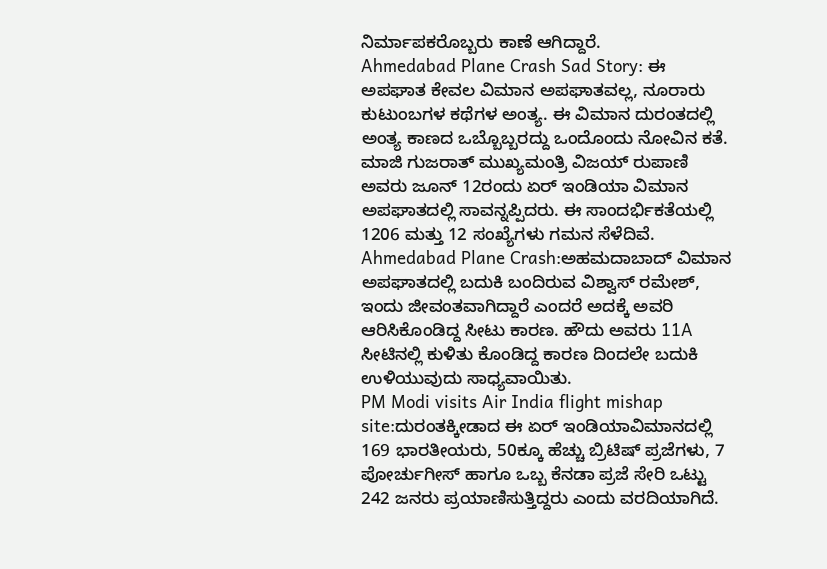ನಿರ್ಮಾಪಕರೊಬ್ಬರು ಕಾಣೆ ಆಗಿದ್ದಾರೆ.
Ahmedabad Plane Crash Sad Story: ಈ ಅಪಘಾತ ಕೇವಲ ವಿಮಾನ ಅಪಘಾತವಲ್ಲ, ನೂರಾರು ಕುಟುಂಬಗಳ ಕಥೆಗಳ ಅಂತ್ಯ. ಈ ವಿಮಾನ ದುರಂತದಲ್ಲಿ ಅಂತ್ಯ ಕಾಣದ ಒಬ್ಬೊಬ್ಬರದ್ದು ಒಂದೊಂದು ನೋವಿನ ಕತೆ.
ಮಾಜಿ ಗುಜರಾತ್ ಮುಖ್ಯಮಂತ್ರಿ ವಿಜಯ್ ರುಪಾಣಿ ಅವರು ಜೂನ್ 12ರಂದು ಏರ್ ಇಂಡಿಯಾ ವಿಮಾನ ಅಪಘಾತದಲ್ಲಿ ಸಾವನ್ನಪ್ಪಿದರು. ಈ ಸಾಂದರ್ಭಿಕತೆಯಲ್ಲಿ 1206 ಮತ್ತು 12 ಸಂಖ್ಯೆಗಳು ಗಮನ ಸೆಳೆದಿವೆ.
Ahmedabad Plane Crash:ಅಹಮದಾಬಾದ್ ವಿಮಾನ ಅಪಘಾತದಲ್ಲಿ ಬದುಕಿ ಬಂದಿರುವ ವಿಶ್ವಾಸ್ ರಮೇಶ್, ಇಂದು ಜೀವಂತವಾಗಿದ್ದಾರೆ ಎಂದರೆ ಅದಕ್ಕೆ ಅವರಿ ಆರಿಸಿಕೊಂಡಿದ್ದ ಸೀಟು ಕಾರಣ. ಹೌದು ಅವರು 11A ಸೀಟಿನಲ್ಲಿ ಕುಳಿತು ಕೊಂಡಿದ್ದ ಕಾರಣ ದಿಂದಲೇ ಬದುಕಿ ಉಳಿಯುವುದು ಸಾಧ್ಯವಾಯಿತು.
PM Modi visits Air India flight mishap site:ದುರಂತಕ್ಕೀಡಾದ ಈ ಏರ್ ಇಂಡಿಯಾವಿಮಾನದಲ್ಲಿ 169 ಭಾರತೀಯರು, 50ಕ್ಕೂ ಹೆಚ್ಚು ಬ್ರಿಟಿಷ್ ಪ್ರಜೆಗಳು, 7 ಪೋರ್ಚುಗೀಸ್ ಹಾಗೂ ಒಬ್ಬ ಕೆನಡಾ ಪ್ರಜೆ ಸೇರಿ ಒಟ್ಟು 242 ಜನರು ಪ್ರಯಾಣಿಸುತ್ತಿದ್ದರು ಎಂದು ವರದಿಯಾಗಿದೆ.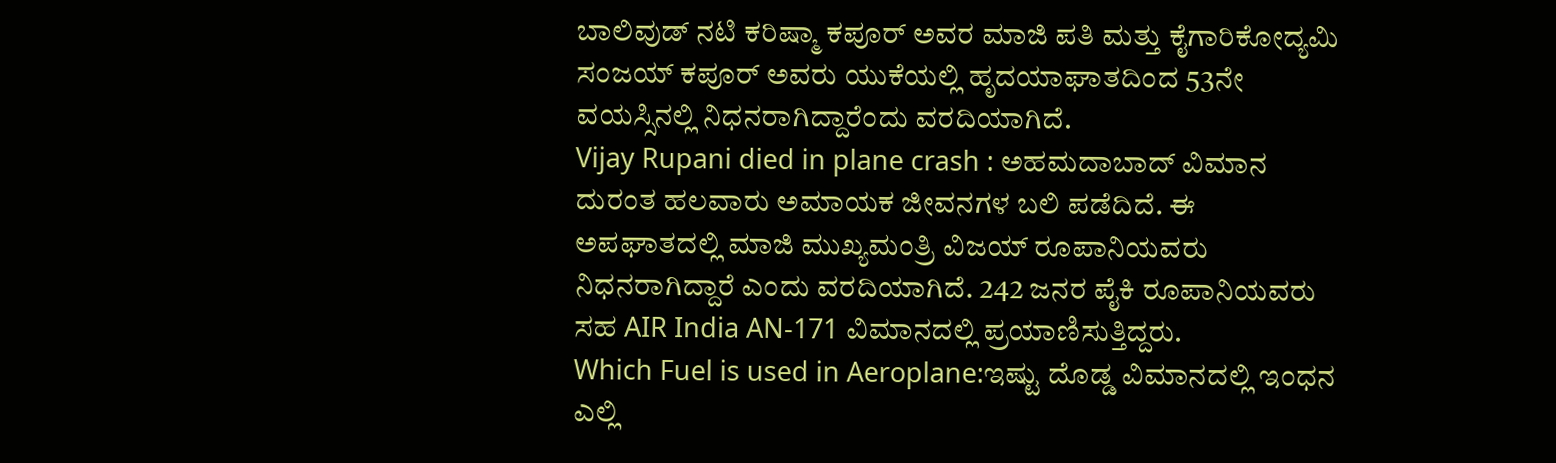ಬಾಲಿವುಡ್ ನಟಿ ಕರಿಷ್ಮಾ ಕಪೂರ್ ಅವರ ಮಾಜಿ ಪತಿ ಮತ್ತು ಕೈಗಾರಿಕೋದ್ಯಮಿ ಸಂಜಯ್ ಕಪೂರ್ ಅವರು ಯುಕೆಯಲ್ಲಿ ಹೃದಯಾಘಾತದಿಂದ 53ನೇ ವಯಸ್ಸಿನಲ್ಲಿ ನಿಧನರಾಗಿದ್ದಾರೆಂದು ವರದಿಯಾಗಿದೆ.
Vijay Rupani died in plane crash : ಅಹಮದಾಬಾದ್ ವಿಮಾನ ದುರಂತ ಹಲವಾರು ಅಮಾಯಕ ಜೀವನಗಳ ಬಲಿ ಪಡೆದಿದೆ. ಈ ಅಪಘಾತದಲ್ಲಿ ಮಾಜಿ ಮುಖ್ಯಮಂತ್ರಿ ವಿಜಯ್ ರೂಪಾನಿಯವರು ನಿಧನರಾಗಿದ್ದಾರೆ ಎಂದು ವರದಿಯಾಗಿದೆ. 242 ಜನರ ಪೈಕಿ ರೂಪಾನಿಯವರು ಸಹ AIR India AN-171 ವಿಮಾನದಲ್ಲಿ ಪ್ರಯಾಣಿಸುತ್ತಿದ್ದರು.
Which Fuel is used in Aeroplane:ಇಷ್ಟು ದೊಡ್ಡ ವಿಮಾನದಲ್ಲಿ ಇಂಧನ ಎಲ್ಲಿ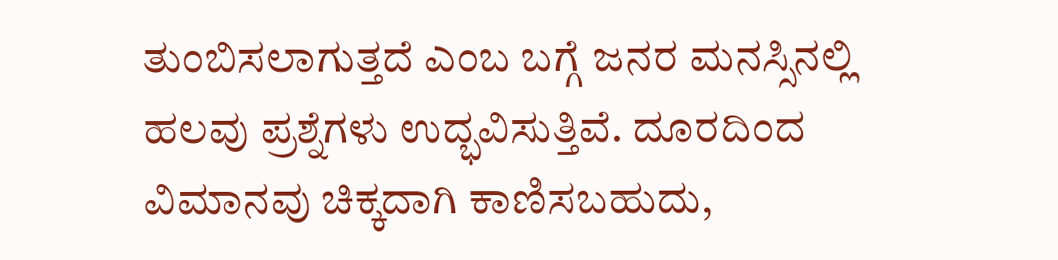ತುಂಬಿಸಲಾಗುತ್ತದೆ ಎಂಬ ಬಗ್ಗೆ ಜನರ ಮನಸ್ಸಿನಲ್ಲಿ ಹಲವು ಪ್ರಶ್ನೆಗಳು ಉದ್ಭವಿಸುತ್ತಿವೆ. ದೂರದಿಂದ ವಿಮಾನವು ಚಿಕ್ಕದಾಗಿ ಕಾಣಿಸಬಹುದು,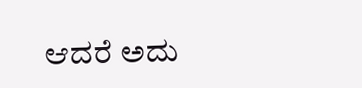ಆದರೆ ಅದು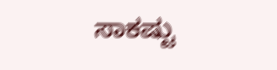ಸಾಕಷ್ಟು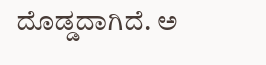ದೊಡ್ಡದಾಗಿದೆ. ಅ